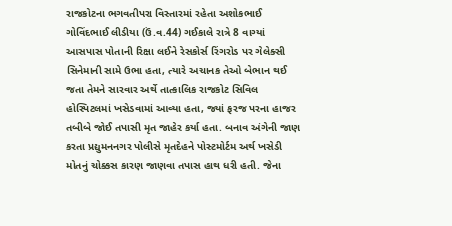રાજકોટના ભગવતીપરા વિસ્તારમાં રહેતા અશોકભાઈ ગોવિંદભાઈ લીડીયા (ઉં.વ.44) ગઈકાલે રાત્રે 8 વાગ્યાં આસપાસ પોતાની રિક્ષા લઈને રેસકોર્સ રિંગરોડ પર ગેલેક્સી સિનેમાની સામે ઉભા હતા, ત્યારે અચાનક તેઓ બેભાન થઈ જતા તેમને સારવાર અર્થે તાત્કાલિક રાજકોટ સિવિલ હોસ્પિટલમાં ખસેડવામાં આવ્યા હતા, જ્યાં ફરજ પરના હાજર તબીબે જોઈ તપાસી મૃત જાહેર કર્યા હતા. બનાવ અંગેની જાણ કરતા પ્રદ્યુમનનગર પોલીસે મૃતદેહને પોસ્ટમોર્ટમ અર્થ ખસેડી મોતનું ચોક્કસ કારણ જાણવા તપાસ હાથ ધરી હતી. જેના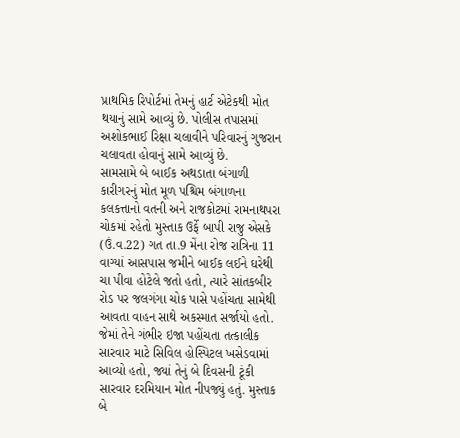પ્રાથમિક રિપોર્ટમાં તેમનું હાર્ટ એટેકથી મોત થયાનું સામે આવ્યું છે. પોલીસ તપાસમાં અશોકભાઈ રિક્ષા ચલાવીને પરિવારનું ગુજરાન ચલાવતા હોવાનું સામે આવ્યું છે.
સામસામે બે બાઈક અથડાતા બંગાળી કારીગરનું મોત મૂળ પશ્ચિમ બંગાળના કલકત્તાનો વતની અને રાજકોટમાં રામનાથપરા ચોકમાં રહેતો મુસ્તાક ઉર્ફે બાપી રાજુ એસકે (ઉં.વ.22) ગત તા.9 મેંના રોજ રાત્રિના 11 વાગ્યાં આસપાસ જમીને બાઈક લઈને ઘરેથી ચા પીવા હોટેલે જતો હતો, ત્યારે સાંતકબીર રોડ પર જલગંગા ચોક પાસે પહોંચતા સામેથી આવતા વાહન સાથે અકસ્માત સર્જાયો હતો. જેમાં તેને ગંભીર ઇજા પહોંચતા તત્કાલીક સારવાર માટે સિવિલ હોસ્પિટલ ખસેડવામાં આવ્યો હતો, જ્યાં તેનું બે દિવસની ટૂંકી સારવાર દરમિયાન મોત નીપજ્યું હતું. મુસ્તાક બે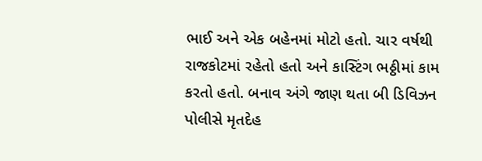ભાઈ અને એક બહેનમાં મોટો હતો. ચાર વર્ષથી રાજકોટમાં રહેતો હતો અને કાસ્ટિંગ ભઠ્ઠીમાં કામ કરતો હતો. બનાવ અંગે જાણ થતા બી ડિવિઝન પોલીસે મૃતદેહ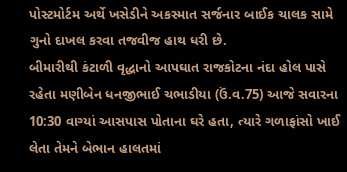પોસ્ટમોર્ટમ અર્થે ખસેડીને અકસ્માત સર્જનાર બાઈક ચાલક સામે ગુનો દાખલ કરવા તજવીજ હાથ ધરી છે.
બીમારીથી કંટાળી વૃદ્ધાનો આપઘાત રાજકોટના નંદા હોલ પાસે રહેતા મણીબેન ધનજીભાઈ ચભાડીયા (ઉં.વ.75) આજે સવારના 10:30 વાગ્યાં આસપાસ પોતાના ઘરે હતા, ત્યારે ગળાફાંસો ખાઈ લેતા તેમને બેભાન હાલતમાં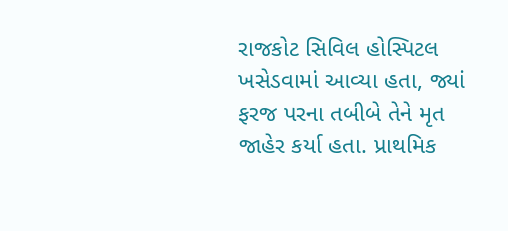રાજકોટ સિવિલ હોસ્પિટલ ખસેડવામાં આવ્યા હતા, જ્યાં ફરજ પરના તબીબે તેને મૃત જાહેર કર્યા હતા. પ્રાથમિક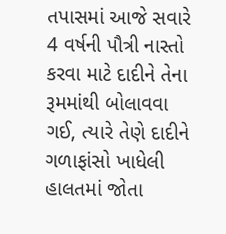તપાસમાં આજે સવારે 4 વર્ષની પૌત્રી નાસ્તો કરવા માટે દાદીને તેના રૂમમાંથી બોલાવવા ગઈ, ત્યારે તેણે દાદીને ગળાફાંસો ખાધેલી હાલતમાં જોતા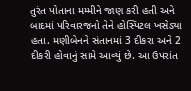તુરંત પોતાના મમ્મીને જાણ કરી હતી અને બાદમાં પરિવારજનો તેને હોસ્પિટલ ખસેડ્યા હતા. મણીબેનને સંતાનમાં 3 દીકરા અને 2 દીકરી હોવાનું સામે આવ્યું છે. આ ઉપરાંત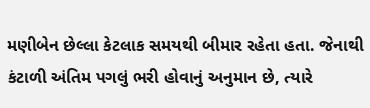મણીબેન છેલ્લા કેટલાક સમયથી બીમાર રહેતા હતા. જેનાથી કંટાળી અંતિમ પગલું ભરી હોવાનું અનુમાન છે, ત્યારે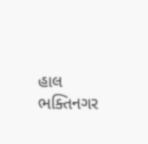હાલ ભક્તિનગર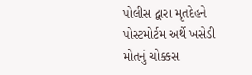પોલીસ દ્વારા મૃતદેહને પોસ્ટમોર્ટમ અર્થે ખસેડી મોતનું ચોક્કસ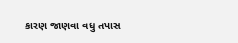કારણ જાણવા વધુ તપાસ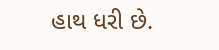હાથ ધરી છે.